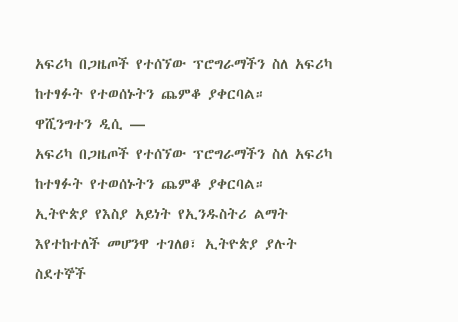አፍሪካ በጋዜጦች የተሰኘው ፕሮግራማችን ስለ አፍሪካ ከተፃፉት የተወሰኑትን ጨምቆ ያቀርባል።
ዋሺንግተን ዲሲ —
አፍሪካ በጋዜጦች የተሰኘው ፕሮግራማችን ስለ አፍሪካ ከተፃፉት የተወሰኑትን ጨምቆ ያቀርባል።
ኢትዮጵያ የእስያ አይነት የኢንዱስትሪ ልማት እየተከተለች መሆንዋ ተገለፀ፣ ኢትዮጵያ ያሉት ስደተኞች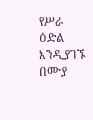የሥራ ዕድል እንዲያገኙ በሙያ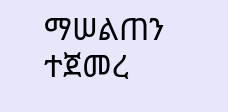ማሠልጠን ተጀመረ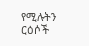የሚሉትን ርዕሶች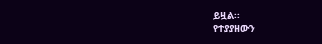ይዟል፡፡
የተያያዘውን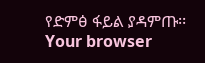የድምፅ ፋይል ያዳምጡ፡፡
Your browser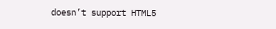doesn’t support HTML5